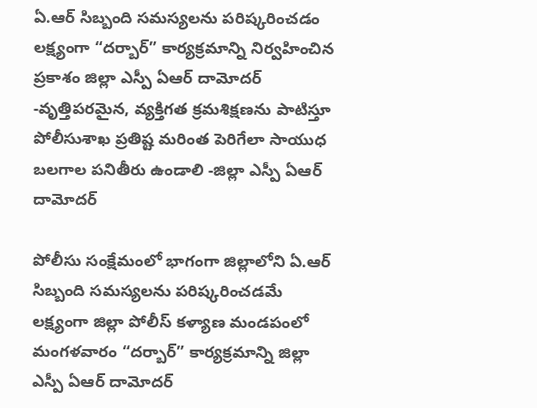ఏ.ఆర్ సిబ్బంది సమస్యలను పరిష్కరించడం లక్ష్యంగా “దర్బార్” కార్యక్రమాన్ని నిర్వహించిన ప్రకాశం జిల్లా ఎస్పీ ఏఆర్ దామోదర్ -వృత్తిపరమైన, వ్యక్తిగత క్రమశిక్షణను పాటిస్తూ పోలీసుశాఖ ప్రతిష్ట మరింత పెరిగేలా సాయుధ బలగాల పనితీరు ఉండాలి -జిల్లా ఎస్పీ ఏఆర్ దామోదర్

పోలీసు సంక్షేమంలో భాగంగా జిల్లాలోని ఏ.ఆర్ సిబ్బంది సమస్యలను పరిష్కరించడమే లక్ష్యంగా జిల్లా పోలీస్ కళ్యాణ మండపంలో మంగళవారం “దర్బార్” కార్యక్రమాన్ని జిల్లా ఎస్పీ ఏఆర్ దామోదర్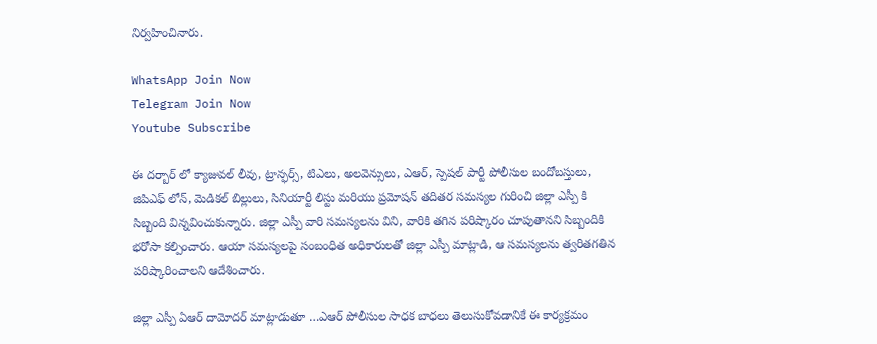నిర్వహించినారు.

WhatsApp Join Now
Telegram Join Now
Youtube Subscribe

ఈ దర్బార్ లో క్యాజువల్ లీవు, ట్రాన్ఫర్స్, టిఎలు, అలవెన్సులు, ఎఆర్, స్పెషల్ పార్టీ పోలీసుల బందోబస్తులు, జిపిఎఫ్ లోన్, మెడికల్ బిల్లులు, సినియార్టీ లిస్టు మరియు ప్రమోషన్ తదితర సమస్యల గురించి జిల్లా ఎస్పీ కి సిబ్బంది విన్నవించుకున్నారు. జిల్లా ఎస్పీ వారి సమస్యలను విని, వారికి తగిన పరిష్కారం చూపుతానని సిబ్బందికి భరోసా కల్పించారు. ఆయా సమస్యలపై సంబంధిత అధికారులతో జిల్లా ఎస్పీ మాట్లాడి, ఆ సమస్యలను త్వరితగతిన పరిష్కారించాలని ఆదేశించారు.

జిల్లా ఎస్పీ ఏఆర్ దామోదర్ మాట్లాడుతూ …ఎఆర్ పోలీసుల సాధక బాధలు తెలుసుకోవడానికే ఈ కార్యక్రమం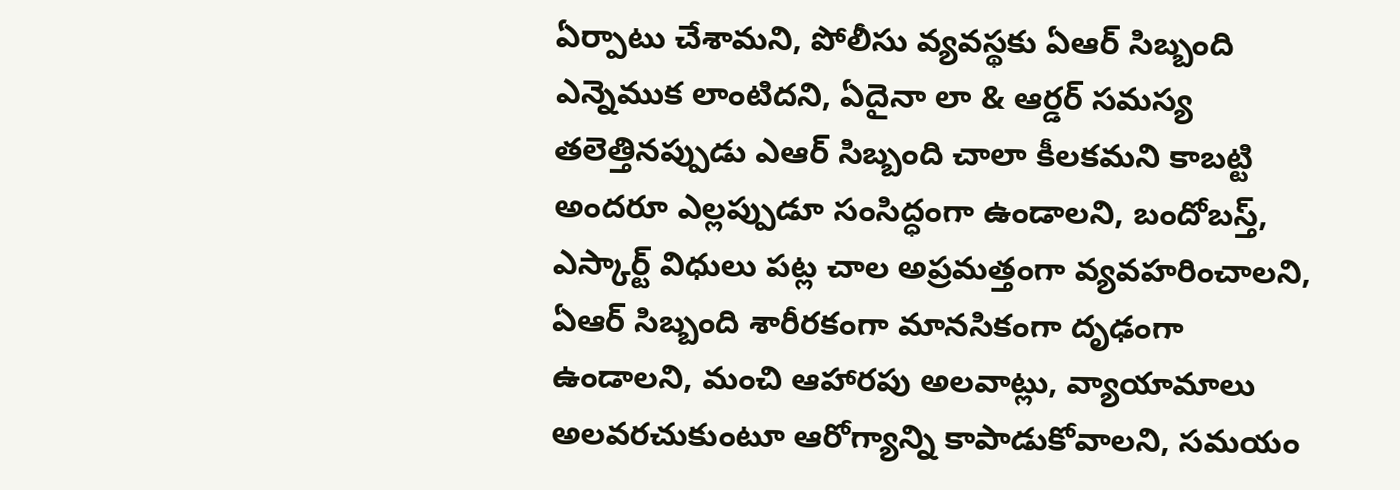ఏర్పాటు చేశామని, పోలీసు వ్యవస్థకు ఏఆర్ సిబ్బంది ఎన్నెముక లాంటిదని, ఏదైనా లా & ఆర్డర్ సమస్య తలెత్తినప్పుడు ఎఆర్ సిబ్బంది చాలా కీలకమని కాబట్టి అందరూ ఎల్లప్పుడూ సంసిద్ధంగా ఉండాలని, బందోబస్త్, ఎస్కార్ట్ విధులు పట్ల చాల అప్రమత్తంగా వ్యవహరించాలని, ఏఆర్ సిబ్బంది శారీరకంగా మానసికంగా దృఢంగా ఉండాలని, మంచి ఆహారపు అలవాట్లు, వ్యాయామాలు అలవరచుకుంటూ ఆరోగ్యాన్ని కాపాడుకోవాలని, సమయం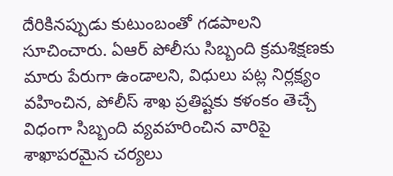దేరికినప్పుడు కుటుంబంతో గడపాలని సూచించారు. ఏఆర్ పోలీసు సిబ్బంది క్రమశిక్షణకు మారు పేరుగా ఉండాలని, విధులు పట్ల నిర్లక్ష్యం వహించిన, పోలీస్ శాఖ ప్రతిష్టకు కళంకం తెచ్చే విధంగా సిబ్బంది వ్యవహరించిన వారిపై శాఖాపరమైన చర్యలు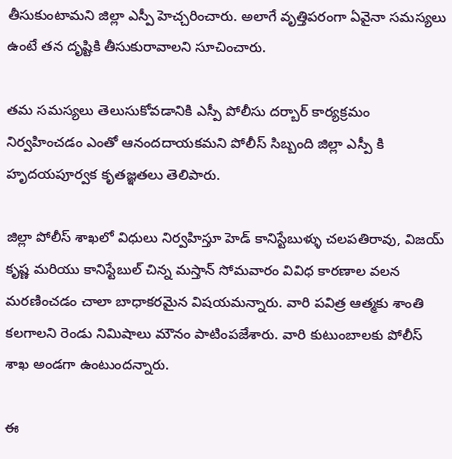తీసుకుంటామని జిల్లా ఎస్పీ హెచ్చరించారు. అలాగే వృత్తిపరంగా ఏవైనా సమస్యలు ఉంటే తన దృష్టికి తీసుకురావాలని సూచించారు.

తమ సమస్యలు తెలుసుకోవడానికి ఎస్పీ పోలీసు దర్బార్ కార్యక్రమం నిర్వహించడం ఎంతో ఆనందదాయకమని పోలీస్ సిబ్బంది జిల్లా ఎస్పీ కి హృదయపూర్వక కృతజ్ఞతలు తెలిపారు.

జిల్లా పోలీస్ శాఖలో విధులు నిర్వహిస్తూ హెడ్ కానిస్టేబుళ్ళు చలపతిరావు, విజయ్ కృష్ణ మరియు కానిస్టేబుల్ చిన్న మస్తాన్ సోమవారం వివిధ కారణాల వలన మరణించడం చాలా బాధాకరమైన విషయమన్నారు. వారి పవిత్ర ఆత్మకు శాంతి కలగాలని రెండు నిమిషాలు మౌనం పాటింపజేశారు. వారి కుటుంబాలకు పోలీస్ శాఖ అండగా ఉంటుందన్నారు.

ఈ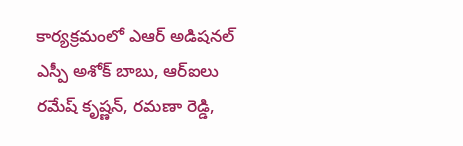కార్యక్రమంలో ఎఆర్ అడిషనల్ ఎస్పీ అశోక్ బాబు, ఆర్ఐలు రమేష్ కృష్ణన్, రమణా రెడ్డి,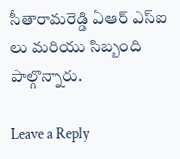సీతారామరెడ్డి ఏఆర్ ఎస్ఐ లు మరియు సిబ్బంది పాల్గొన్నారు.

Leave a Reply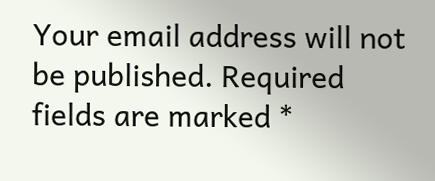Your email address will not be published. Required fields are marked *